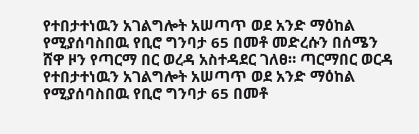የተበታተነዉን አገልግሎት አሠጣጥ ወደ አንድ ማዕከል የሚያሰባስበዉ የቢሮ ግንባታ 65 በመቶ መድረሱን በሰሜን ሸዋ ዞን የጣርማ በር ወረዳ አስተዳደር ገለፀ። ጣርማበር ወርዳ የተበታተነዉን አገልግሎት አሠጣጥ ወደ አንድ ማዕከል የሚያሰባስበዉ የቢሮ ግንባታ 65 በመቶ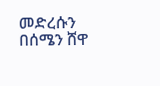መድረሱን በሰሜን ሸዋ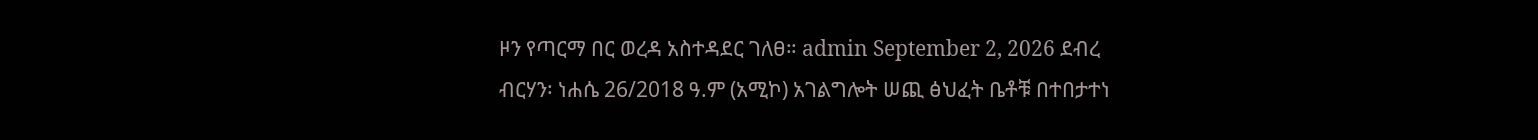ዞን የጣርማ በር ወረዳ አስተዳደር ገለፀ። admin September 2, 2026 ደብረ ብርሃን፡ ነሐሴ 26/2018 ዓ.ም (አሚኮ) አገልግሎት ሠጪ ፅህፈት ቤቶቹ በተበታተነ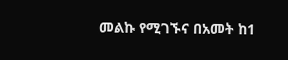መልኩ የሚገኙና በአመት ከ1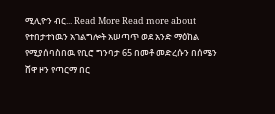ሚሊዮን ብር... Read More Read more about የተበታተነዉን አገልግሎት አሠጣጥ ወደ አንድ ማዕከል የሚያሰባስበዉ የቢሮ ግንባታ 65 በመቶ መድረሱን በሰሜን ሸዋ ዞን የጣርማ በር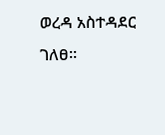ወረዳ አስተዳደር ገለፀ።